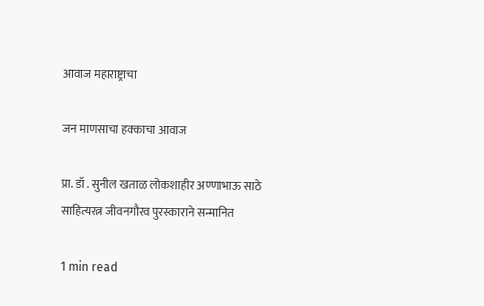आवाज महाराष्ट्राचा

जन माणसाचा हक्काचा आवाज

प्रा. डॉ . सुनील खताळ लोकशाहीर अण्णाभाऊ साठे साहित्यरत्न जीवनगौरव पुरस्काराने सन्मानित

1 min read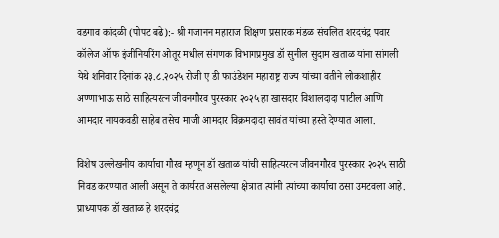वडगाव कांदळी (पोपट बढे):- श्री गजानन महाराज शिक्षण प्रसारक मंडळ संचलित शरदचंद्र पवार कॉलेज ऑफ इंजीनियरिंग ओतूर मधील संगणक विभागप्रमुख डॉ सुनील सुदाम खताळ यांना सांगली येथे शनिवार दिनांक २३.८.२०२५ रोजी ए डी फाउंडेशन महाराष्ट्र राज्य यांच्या वतीने लोकशाहीर अण्णाभाऊ साठे साहित्यरत्न जीवनगौरव पुरस्कार २०२५ हा खासदार विशालदादा पाटील आणि आमदार नायकवडी साहेब तसेच माजी आमदार विक्रमदादा सावंत यांच्या हस्ते देण्यात आला.

विशेष उल्लेखनीय कार्याचा गौरव म्हणून डॉ खताळ यांची साहित्यरत्न जीवनगौरव पुरस्कार २०२५ साठी निवड करण्यात आली असून ते कार्यरत असलेल्या क्षेत्रात त्यांनी त्यांच्या कार्याचा ठसा उमटवला आहे. प्राध्यापक डॉ खताळ हे शरदचंद्र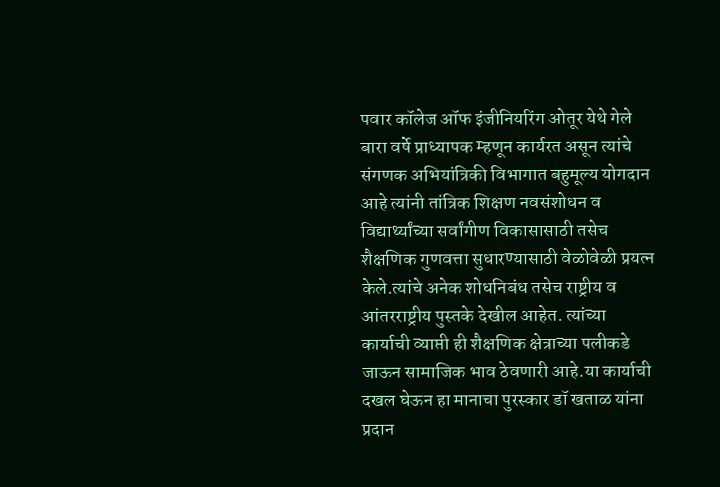पवार कॉलेज ऑफ इंजीनियरिंग ओतूर येथे गेले बारा वर्षे प्राध्यापक म्हणून कार्यरत असून त्यांचे संगणक अभियांत्रिकी विभागात बहुमूल्य योगदान आहे त्यांनी तांत्रिक शिक्षण नवसंशोधन व विद्यार्थ्यांच्या सर्वांगीण विकासासाठी तसेच शैक्षणिक गुणवत्ता सुधारण्यासाठी वेळोवेळी प्रयत्न केले.त्यांचे अनेक शोधनिबंध तसेच राष्ट्रीय व आंतरराष्ट्रीय पुस्तके देखील आहेत. त्यांच्या कार्याची व्याप्ती ही शैक्षणिक क्षेत्राच्या पलीकडे जाऊन सामाजिक भाव ठेवणारी आहे.या कार्याची दखल घेऊन हा मानाचा पुरस्कार डॉ खताळ यांना प्रदान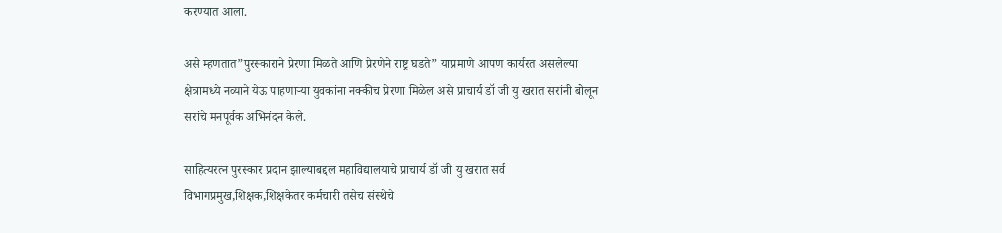करण्यात आला.

असे म्हणतात”पुरस्काराने प्रेरणा मिळते आणि प्रेरणेने राष्ट्र घडते” याप्रमाणे आपण कार्यरत असलेल्या क्षेत्रामध्ये नव्याने येऊ पाहणाऱ्या युवकांना नक्कीच प्रेरणा मिळेल असे प्राचार्य डॉ जी यु खरात सरांनी बोलून सरांचे मनपूर्वक अभिनंदन केले.

साहित्यरत्न पुरस्कार प्रदान झाल्याबद्दल महाविद्यालयाचे प्राचार्य डॉ जी यु खरात सर्व विभागप्रमुख,शिक्षक,शिक्षकेतर कर्मचारी तसेच संस्थेचे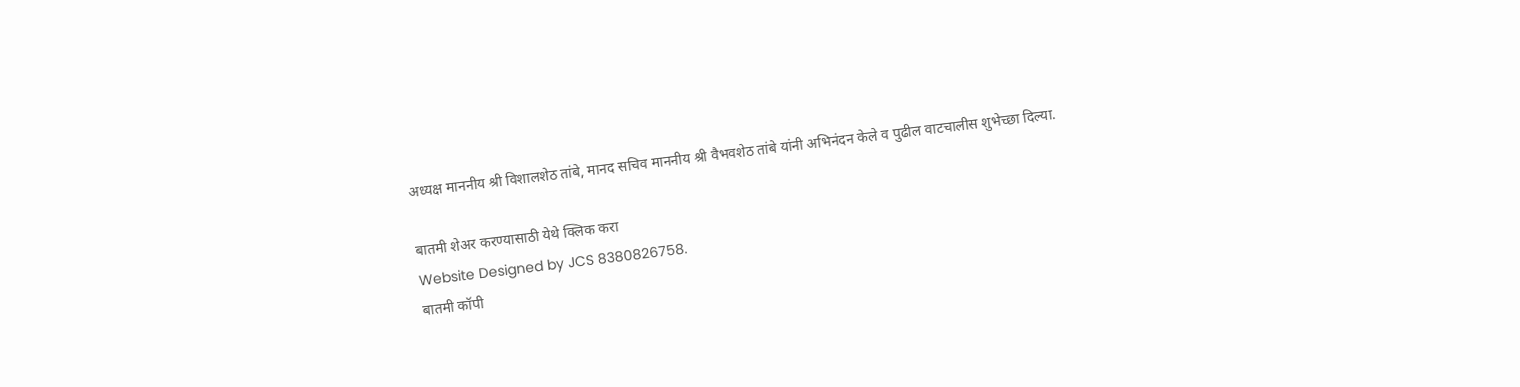अध्यक्ष माननीय श्री विशालशेठ तांबे, मानद सचिव माननीय श्री वैभवशेठ तांबे यांनी अभिनंदन केले व पुढील वाटचालीस शुभेच्छा दिल्या.

बातमी शेअर करण्यासाठी येथे क्लिक करा
Website Designed by JCS 8380826758.
बातमी कॉपी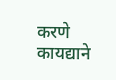करणे कायद्याने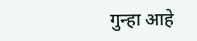गुन्हा आहे